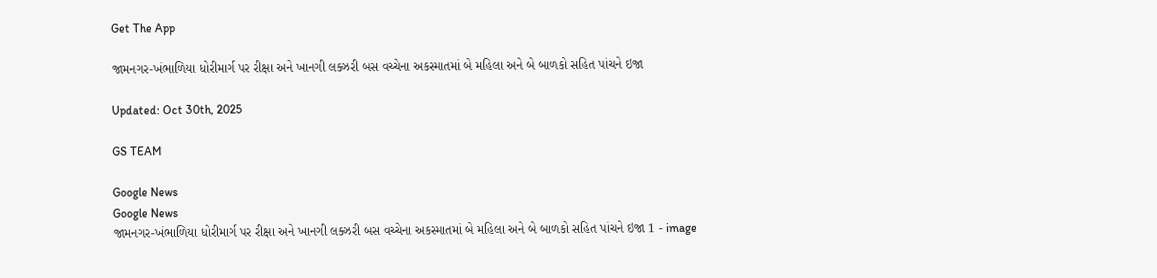Get The App

જામનગર-ખંભાળિયા ધોરીમાર્ગ પર રીક્ષા અને ખાનગી લક્ઝરી બસ વચ્ચેના અકસ્માતમાં બે મહિલા અને બે બાળકો સહિત પાંચને ઇજા

Updated: Oct 30th, 2025

GS TEAM

Google News
Google News
જામનગર-ખંભાળિયા ધોરીમાર્ગ પર રીક્ષા અને ખાનગી લક્ઝરી બસ વચ્ચેના અકસ્માતમાં બે મહિલા અને બે બાળકો સહિત પાંચને ઇજા 1 - image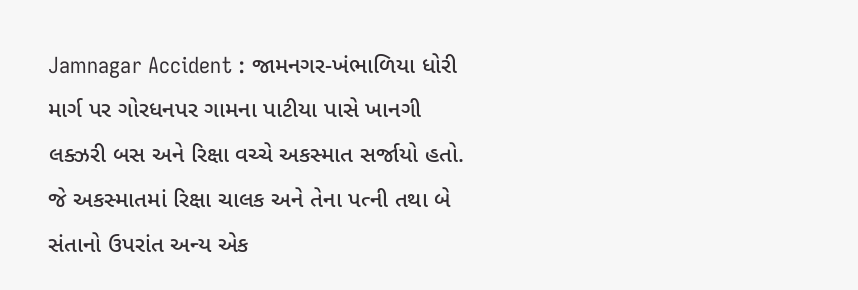Jamnagar Accident : જામનગર-ખંભાળિયા ધોરી માર્ગ પર ગોરધનપર ગામના પાટીયા પાસે ખાનગી લક્ઝરી બસ અને રિક્ષા વચ્ચે અકસ્માત સર્જાયો હતો. જે અકસ્માતમાં રિક્ષા ચાલક અને તેના પત્ની તથા બે સંતાનો ઉપરાંત અન્ય એક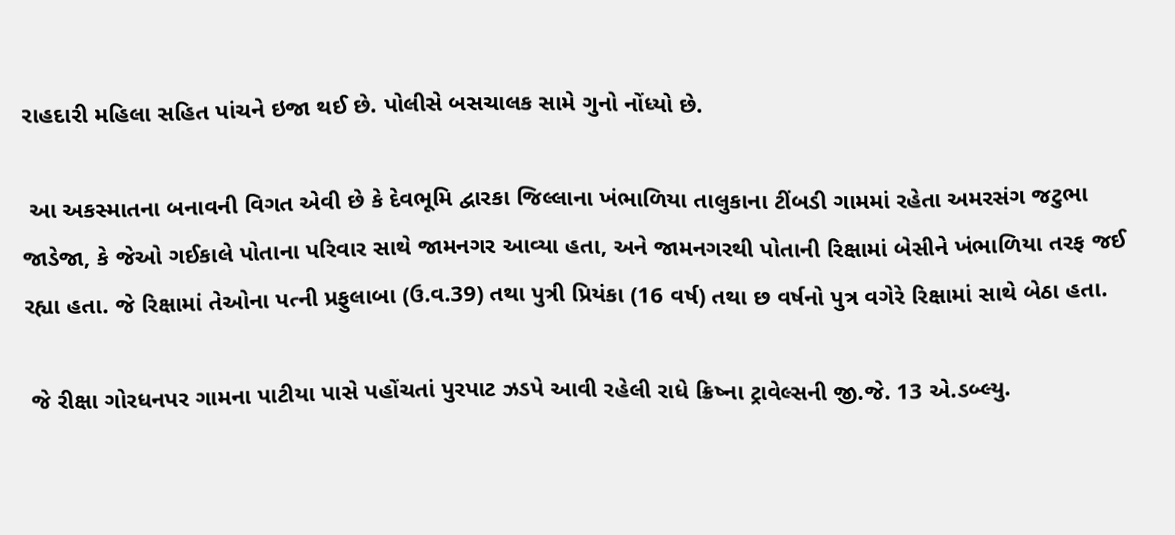રાહદારી મહિલા સહિત પાંચને ઇજા થઈ છે. પોલીસે બસચાલક સામે ગુનો નોંધ્યો છે.

 આ અકસ્માતના બનાવની વિગત એવી છે કે દેવભૂમિ દ્વારકા જિલ્લાના ખંભાળિયા તાલુકાના ટીંબડી ગામમાં રહેતા અમરસંગ જટુભા જાડેજા, કે જેઓ ગઈકાલે પોતાના પરિવાર સાથે જામનગર આવ્યા હતા, અને જામનગરથી પોતાની રિક્ષામાં બેસીને ખંભાળિયા તરફ જઈ રહ્યા હતા. જે રિક્ષામાં તેઓના પત્ની પ્રફુલાબા (ઉ.વ.39) તથા પુત્રી પ્રિયંકા (16 વર્ષ) તથા છ વર્ષનો પુત્ર વગેરે રિક્ષામાં સાથે બેઠા હતા.

 જે રીક્ષા ગોરધનપર ગામના પાટીયા પાસે પહોંચતાં પુરપાટ ઝડપે આવી રહેલી રાધે ક્રિષ્ના ટ્રાવેલ્સની જી.જે. 13 એ.ડબ્લ્યુ.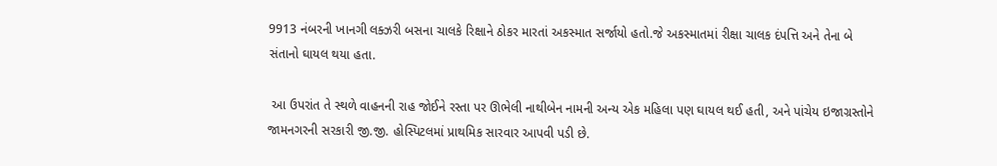9913 નંબરની ખાનગી લક્ઝરી બસના ચાલકે રિક્ષાને ઠોકર મારતાં અકસ્માત સર્જાયો હતો.જે અકસ્માતમાં રીક્ષા ચાલક દંપત્તિ અને તેના બે સંતાનો ઘાયલ થયા હતા.

 આ ઉપરાંત તે સ્થળે વાહનની રાહ જોઈને રસ્તા પર ઊભેલી નાથીબેન નામની અન્ય એક મહિલા પણ ઘાયલ થઈ હતી, અને પાંચેય ઇજાગ્રસ્તોને જામનગરની સરકારી જી.જી. હોસ્પિટલમાં પ્રાથમિક સારવાર આપવી પડી છે.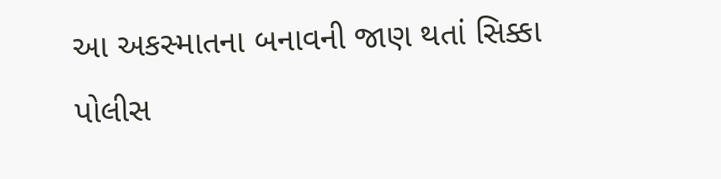આ અકસ્માતના બનાવની જાણ થતાં સિક્કા પોલીસ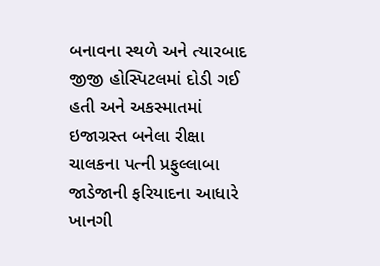બનાવના સ્થળે અને ત્યારબાદ જીજી હોસ્પિટલમાં દોડી ગઈ હતી અને અકસ્માતમાં ઇજાગ્રસ્ત બનેલા રીક્ષા ચાલકના પત્ની પ્રફુલ્લાબા જાડેજાની ફરિયાદના આધારે ખાનગી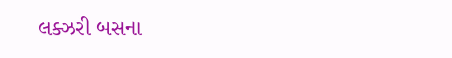લક્ઝરી બસના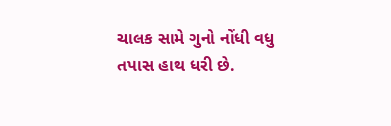ચાલક સામે ગુનો નોંધી વધુ તપાસ હાથ ધરી છે.